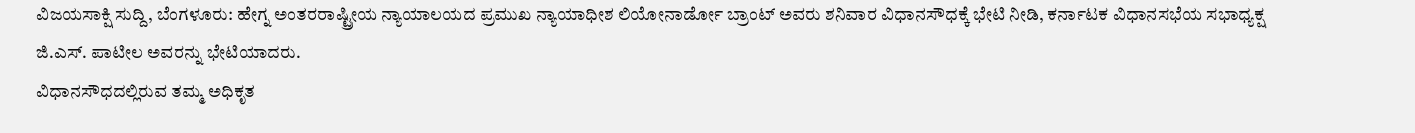ವಿಜಯಸಾಕ್ಷಿ ಸುದ್ದಿ, ಬೆಂಗಳೂರು: ಹೇಗ್ನ ಅಂತರರಾಷ್ಟ್ರೀಯ ನ್ಯಾಯಾಲಯದ ಪ್ರಮುಖ ನ್ಯಾಯಾಧೀಶ ಲಿಯೋನಾರ್ಡೋ ಬ್ರಾಂಟ್ ಅವರು ಶನಿವಾರ ವಿಧಾನಸೌಧಕ್ಕೆ ಭೇಟಿ ನೀಡಿ, ಕರ್ನಾಟಕ ವಿಧಾನಸಭೆಯ ಸಭಾಧ್ಯಕ್ಷ ಜಿ.ಎಸ್. ಪಾಟೀಲ ಅವರನ್ನು ಭೇಟಿಯಾದರು.
ವಿಧಾನಸೌಧದಲ್ಲಿರುವ ತಮ್ಮ ಅಧಿಕೃತ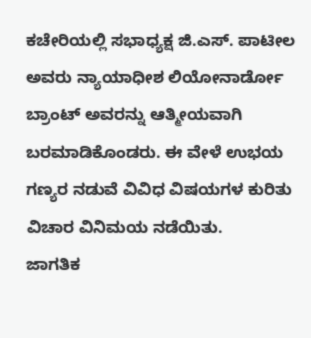ಕಚೇರಿಯಲ್ಲಿ ಸಭಾಧ್ಯಕ್ಷ ಜಿ.ಎಸ್. ಪಾಟೀಲ ಅವರು ನ್ಯಾಯಾಧೀಶ ಲಿಯೋನಾರ್ಡೋ ಬ್ರಾಂಟ್ ಅವರನ್ನು ಆತ್ಮೀಯವಾಗಿ ಬರಮಾಡಿಕೊಂಡರು. ಈ ವೇಳೆ ಉಭಯ ಗಣ್ಯರ ನಡುವೆ ವಿವಿಧ ವಿಷಯಗಳ ಕುರಿತು ವಿಚಾರ ವಿನಿಮಯ ನಡೆಯಿತು.
ಜಾಗತಿಕ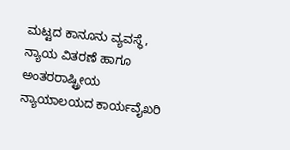ಮಟ್ಟದ ಕಾನೂನು ವ್ಯವಸ್ಥೆ, ನ್ಯಾಯ ವಿತರಣೆ ಹಾಗೂ ಅಂತರರಾಷ್ಟ್ರೀಯ ನ್ಯಾಯಾಲಯದ ಕಾರ್ಯವೈಖರಿ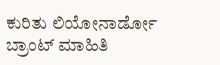ಕುರಿತು ಲಿಯೋನಾರ್ಡೋ ಬ್ರಾಂಟ್ ಮಾಹಿತಿ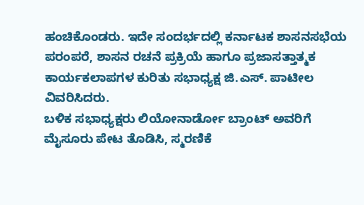ಹಂಚಿಕೊಂಡರು. ಇದೇ ಸಂದರ್ಭದಲ್ಲಿ ಕರ್ನಾಟಕ ಶಾಸನಸಭೆಯ ಪರಂಪರೆ, ಶಾಸನ ರಚನೆ ಪ್ರಕ್ರಿಯೆ ಹಾಗೂ ಪ್ರಜಾಸತ್ತಾತ್ಮಕ ಕಾರ್ಯಕಲಾಪಗಳ ಕುರಿತು ಸಭಾಧ್ಯಕ್ಷ ಜಿ.ಎಸ್. ಪಾಟೀಲ ವಿವರಿಸಿದರು.
ಬಳಿಕ ಸಭಾಧ್ಯಕ್ಷರು ಲಿಯೋನಾರ್ಡೋ ಬ್ರಾಂಟ್ ಅವರಿಗೆ ಮೈಸೂರು ಪೇಟ ತೊಡಿಸಿ, ಸ್ಮರಣಿಕೆ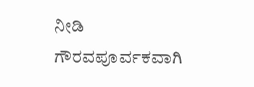ನೀಡಿ ಗೌರವಪೂರ್ವಕವಾಗಿ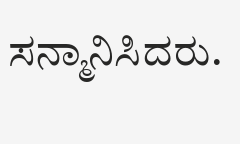ಸನ್ಮಾನಿಸಿದರು.